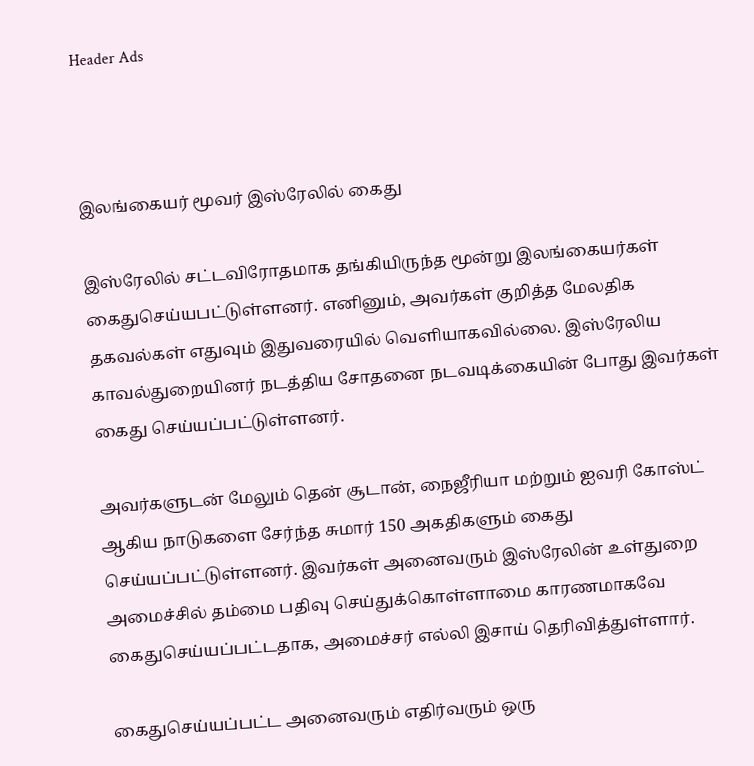Header Ads



இலங்கையர் மூவர் இஸ்ரேலில் கைது

இஸ்ரேலில் சட்டவிரோதமாக தங்கியிருந்த மூன்று இலங்கையர்கள் கைதுசெய்யபட்டுள்ளனர். எனினும், அவர்கள் குறித்த மேலதிக தகவல்கள் எதுவும் இதுவரையில் வெளியாகவில்லை. இஸ்ரேலிய காவல்துறையினர் நடத்திய சோதனை நடவடிக்கையின் போது இவர்கள் கைது செய்யப்பட்டுள்ளனர்.

அவர்களுடன் மேலும் தென் சூடான், நைஜீரியா மற்றும் ஐவரி கோஸ்ட் ஆகிய நாடுகளை சேர்ந்த சுமார் 150 அகதிகளும் கைது செய்யப்பட்டுள்ளனர். இவர்கள் அனைவரும் இஸ்ரேலின் உள்துறை அமைச்சில் தம்மை பதிவு செய்துக்கொள்ளாமை காரணமாகவே கைதுசெய்யப்பட்டதாக, அமைச்சர் எல்லி இசாய் தெரிவித்துள்ளார்.

கைதுசெய்யப்பட்ட அனைவரும் எதிர்வரும் ஒரு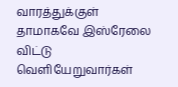வாரத்துக்குள் தாமாகவே இஸ்ரேலை விட்டு வெளியேறுவார்கள்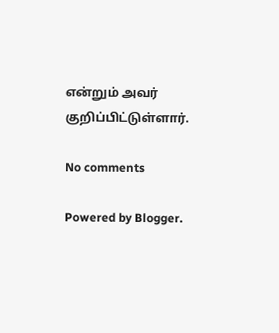என்றும் அவர் குறிப்பிட்டுள்ளார்.

No comments

Powered by Blogger.